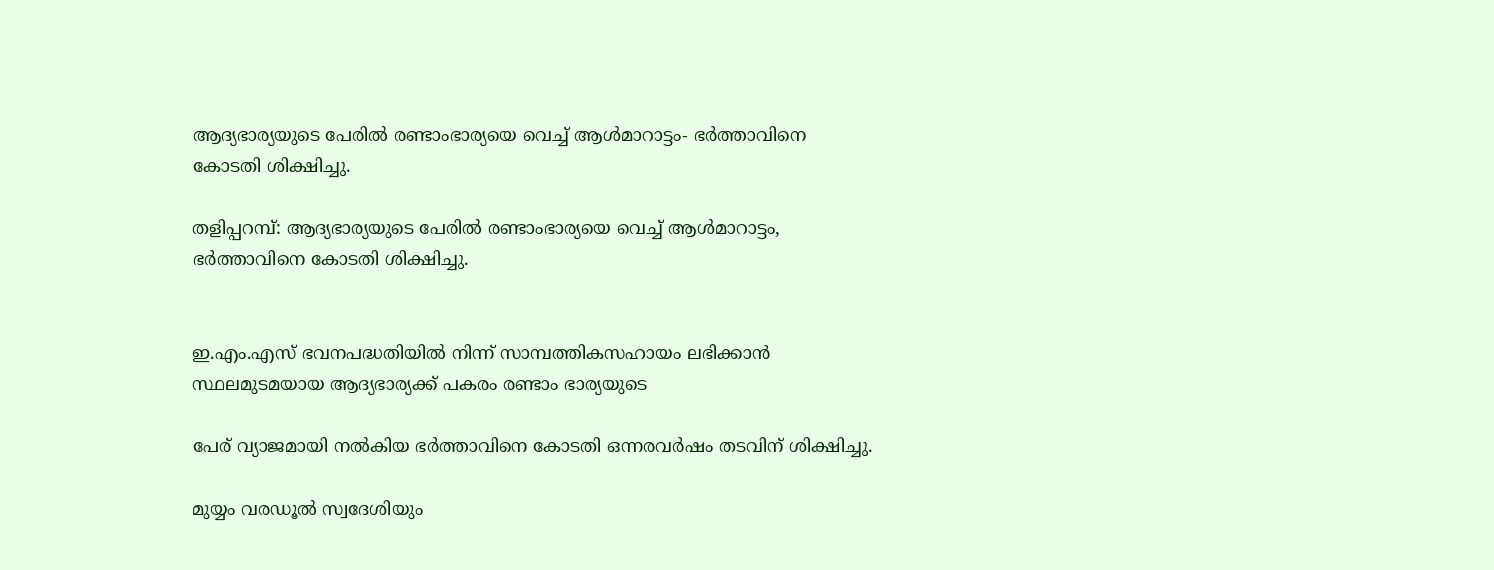ആദ്യഭാര്യയുടെ പേരില്‍ രണ്ടാംഭാര്യയെ വെച്ച് ആള്‍മാറാട്ടം- ഭര്‍ത്താവിനെ കോടതി ശിക്ഷിച്ചു.

തളിപ്പറമ്പ്: ആദ്യഭാര്യയുടെ പേരില്‍ രണ്ടാംഭാര്യയെ വെച്ച് ആള്‍മാറാട്ടം,  ഭര്‍ത്താവിനെ കോടതി ശിക്ഷിച്ചു.


ഇ.എം.എസ്‌ ഭവനപദ്ധതിയില്‍ നിന്ന് സാമ്പത്തികസഹായം ലഭിക്കാന്‍ സ്ഥലമുടമയായ ആദ്യഭാര്യക്ക് പകരം രണ്ടാം ഭാര്യയുടെ

പേര് വ്യാജമായി നല്‍കിയ ഭര്‍ത്താവിനെ കോടതി ഒന്നരവര്‍ഷം തടവിന് ശിക്ഷിച്ചു.

മുയ്യം വരഡൂല്‍ സ്വദേശിയും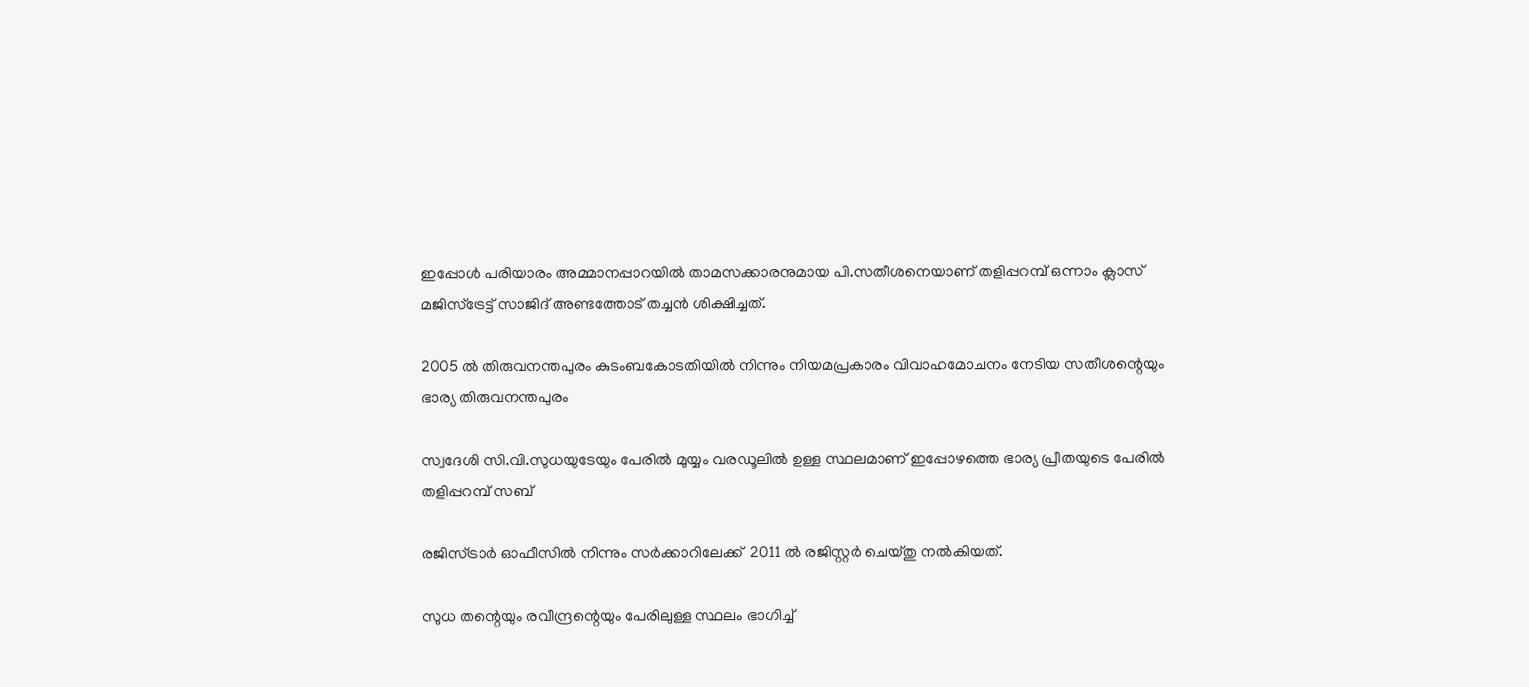ഇപ്പോള്‍ പരിയാരം അമ്മാനപ്പാറയില്‍ താമസക്കാരനുമായ പി.സതീശനെയാണ് തളിപ്പറമ്പ് ഒന്നാം ക്ലാസ് മജിസ്‌ട്രേട്ട് സാജിദ് അണ്ടത്തോട് തച്ചന്‍ ശിക്ഷിച്ചത്.

2005 ല്‍ തിരുവനന്തപുരം കുടംബകോടതിയില്‍ നിന്നും നിയമപ്രകാരം വിവാഹമോചനം നേടിയ സതീശന്റെയും ഭാര്യ തിരുവനന്തപുരം

സ്വദേശി സി.വി.സുധയുടേയും പേരില്‍ മുയ്യം വരഡൂലില്‍ ഉള്ള സ്ഥലമാണ് ഇപ്പോഴത്തെ ഭാര്യ പ്രീതയുടെ പേരില്‍  തളിപ്പറമ്പ് സബ്

രജിസ്ട്രാര്‍ ഓഫീസില്‍ നിന്നും സര്‍ക്കാറിലേക്ക്  2011 ല്‍ രജിസ്റ്റര്‍ ചെയ്തു നല്‍കിയത്.

സുധ തന്റെയും രവീന്ദ്രന്റെയും പേരിലുള്ള സ്ഥലം ഭാഗിച്ച്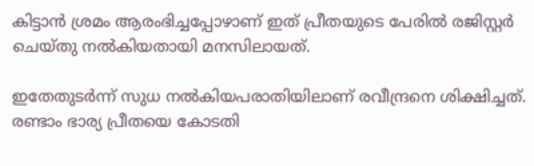കിട്ടാന്‍ ശ്രമം ആരംഭിച്ചപ്പോഴാണ് ഇത് പ്രീതയുടെ പേരില്‍ രജിസ്റ്റര്‍ ചെയ്തു നല്‍കിയതായി മനസിലായത്.

ഇതേതുടര്‍ന്ന് സുധ നല്‍കിയപരാതിയിലാണ് രവീന്ദ്രനെ ശിക്ഷിച്ചത്. രണ്ടാം ഭാര്യ പ്രീതയെ കോടതി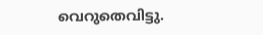വെറുതെവിട്ടു.